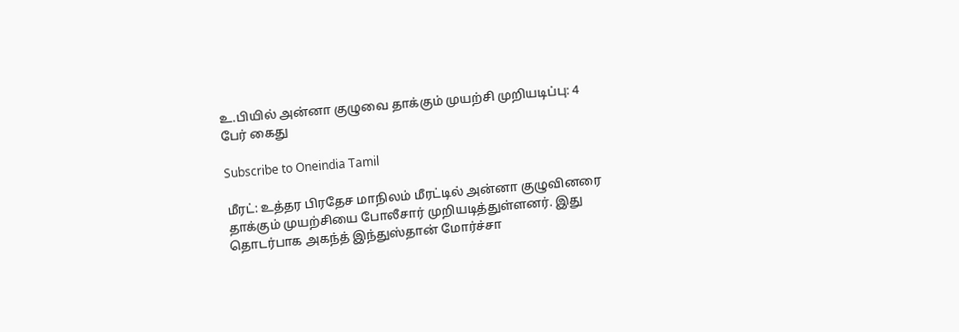உ.பியில் அன்னா குழுவை தாக்கும் முயற்சி முறியடிப்பு: 4 பேர் கைது

Subscribe to Oneindia Tamil

மீரட்: உத்தர பிரதேச மாநிலம் மீரட்டில் அன்னா குழுவினரை தாக்கும் முயற்சியை போலீசார் முறியடித்துள்ளனர். இது தொடர்பாக அகந்த் இந்துஸ்தான் மோர்ச்சா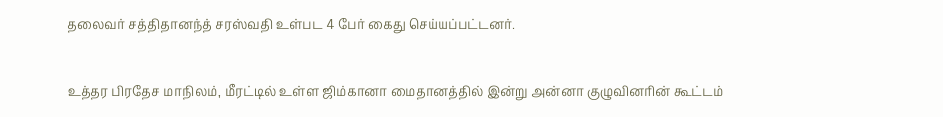தலைவர் சத்திதானந்த் சரஸ்வதி உள்பட 4 பேர் கைது செய்யப்பட்டனர்.

உத்தர பிரதேச மாநிலம், மீரட்டில் உள்ள ஜிம்கானா மைதானத்தில் இன்று அன்னா குழுவினரின் கூட்டம்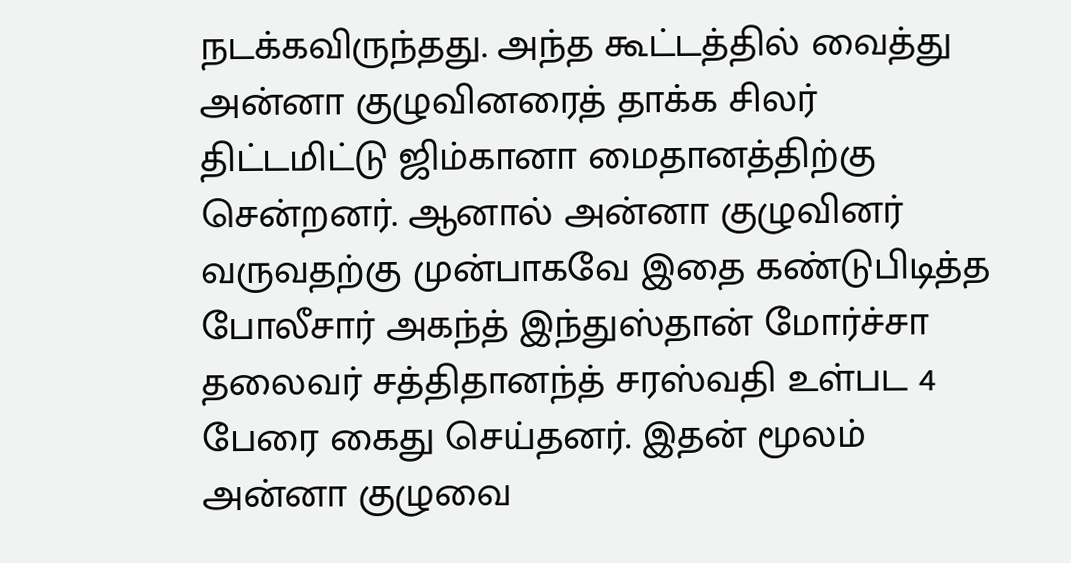நடக்கவிருந்தது. அந்த கூட்டத்தில் வைத்து அன்னா குழுவினரைத் தாக்க சிலர் திட்டமிட்டு ஜிம்கானா மைதானத்திற்கு சென்றனர். ஆனால் அன்னா குழுவினர் வருவதற்கு முன்பாகவே இதை கண்டுபிடித்த போலீசார் அகந்த் இந்துஸ்தான் மோர்ச்சா தலைவர் சத்திதானந்த் சரஸ்வதி உள்பட 4 பேரை கைது செய்தனர். இதன் மூலம் அன்னா குழுவை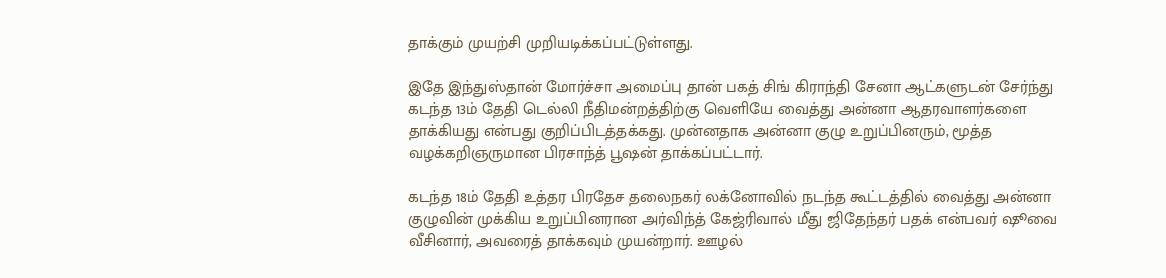தாக்கும் முயற்சி முறியடிக்கப்பட்டுள்ளது.

இதே இந்துஸ்தான் மோர்ச்சா அமைப்பு தான் பகத் சிங் கிராந்தி சேனா ஆட்களுடன் சேர்ந்து கடந்த 13ம் தேதி டெல்லி நீதிமன்றத்திற்கு வெளியே வைத்து அன்னா ஆதரவாளர்களை தாக்கியது என்பது குறிப்பிடத்தக்கது. முன்னதாக அன்னா குழு உறுப்பினரும், மூத்த வழக்கறிஞருமான பிரசாந்த் பூஷன் தாக்கப்பட்டார்.

கடந்த 18ம் தேதி உத்தர பிரதேச தலைநகர் லக்னோவில் நடந்த கூட்டத்தில் வைத்து அன்னா குழுவின் முக்கிய உறுப்பினரான அர்விந்த் கேஜ்ரிவால் மீது ஜிதேந்தர் பதக் என்பவர் ஷூவை வீசினார், அவரைத் தாக்கவும் முயன்றார். ஊழல்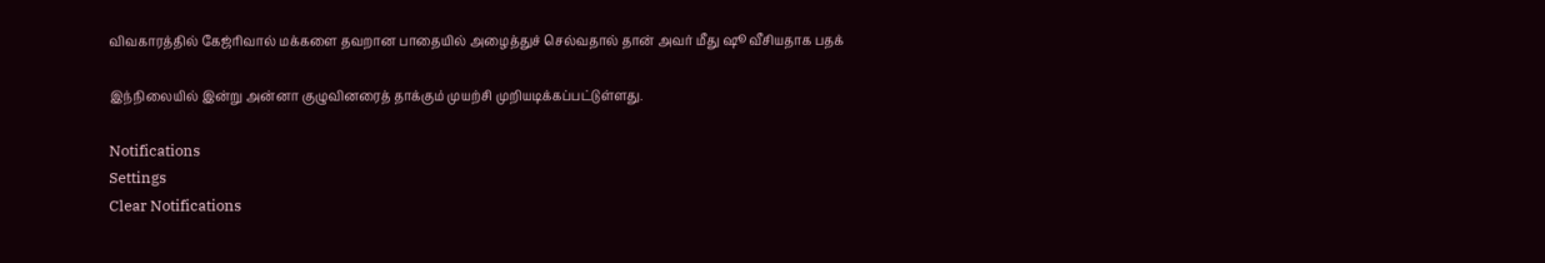விவகாரத்தில் கேஜ்ரிவால் மக்களை தவறான பாதையில் அழைத்துச் செல்வதால் தான் அவர் மீது ஷூ வீசியதாக பதக்

இந்நிலையில் இன்று அன்னா குழுவினரைத் தாக்கும் முயற்சி முறியடிக்கப்பட்டுள்ளது.

Notifications
Settings
Clear Notifications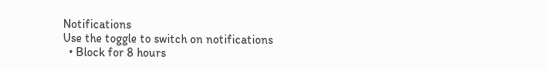Notifications
Use the toggle to switch on notifications
  • Block for 8 hours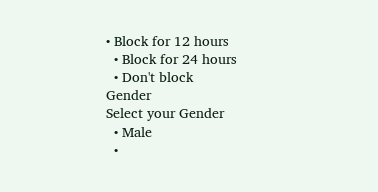• Block for 12 hours
  • Block for 24 hours
  • Don't block
Gender
Select your Gender
  • Male
  •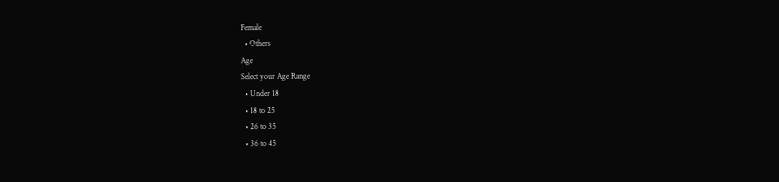Female
  • Others
Age
Select your Age Range
  • Under 18
  • 18 to 25
  • 26 to 35
  • 36 to 45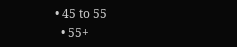• 45 to 55
  • 55+